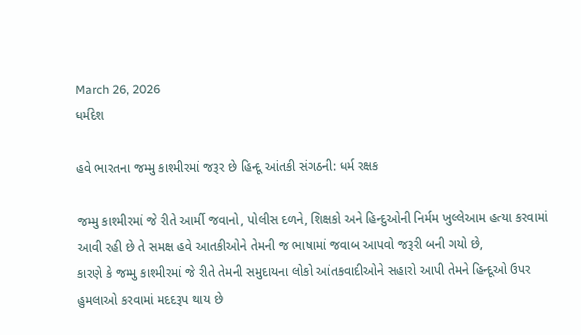March 26, 2026
ધર્મદેશ

હવે ભારતના જમ્મુ કાશ્મીરમાં જરૂર છે હિન્દૂ આંતકી સંગઠની: ધર્મ રક્ષક

જમ્મુ કાશ્મીરમાં જે રીતે આર્મી જવાનો, પોલીસ દળને, શિક્ષકો અને હિન્દુઓની નિર્મમ ખુલ્લેઆમ હત્યા કરવામાં આવી રહી છે તે સમક્ષ હવે આતકીઓને તેમની જ ભાષામાં જવાબ આપવો જરૂરી બની ગયો છે,
કારણે કે જમ્મુ કાશ્મીરમાં જે રીતે તેમની સમુદાયના લોકો આંતકવાદીઓને સહારો આપી તેમને હિન્દૂઓ ઉપર હુમલાઓ કરવામાં મદદરૂપ થાય છે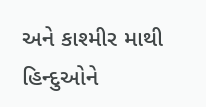અને કાશ્મીર માથી હિન્દુઓને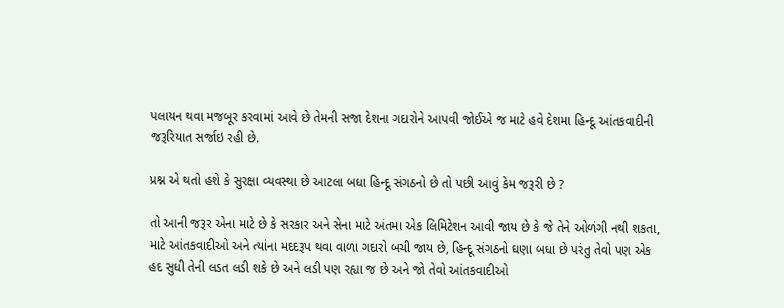પલાયન થવા મજબૂર કરવામાં આવે છે તેમની સજા દેશના ગદારોને આપવી જોઈએ જ માટે હવે દેશમા હિન્દૂ આંતકવાદીની જરૂરિયાત સર્જાઇ રહી છે.

પ્રશ્ન એ થતો હશે કે સુરક્ષા વ્યવસ્થા છે આટલા બધા હિન્દૂ સંગઠનો છે તો પછી આવું કેમ જરૂરી છે ?

તો આની જરૂર એના માટે છે કે સરકાર અને સેના માટે અંતમા એક લિમિટેશન આવી જાય છે કે જે તેને ઓળંગી નથી શકતા, માટે આંતકવાદીઓ અને ત્યાંના મદદરૂપ થવા વાળા ગદારો બચી જાય છે, હિન્દૂ સંગઠનો ઘણા બધા છે પરંતુ તેવો પણ એક હદ સુધી તેની લડત લડી શકે છે અને લડી પણ રહ્યા જ છે અને જો તેવો આંતકવાદીઓ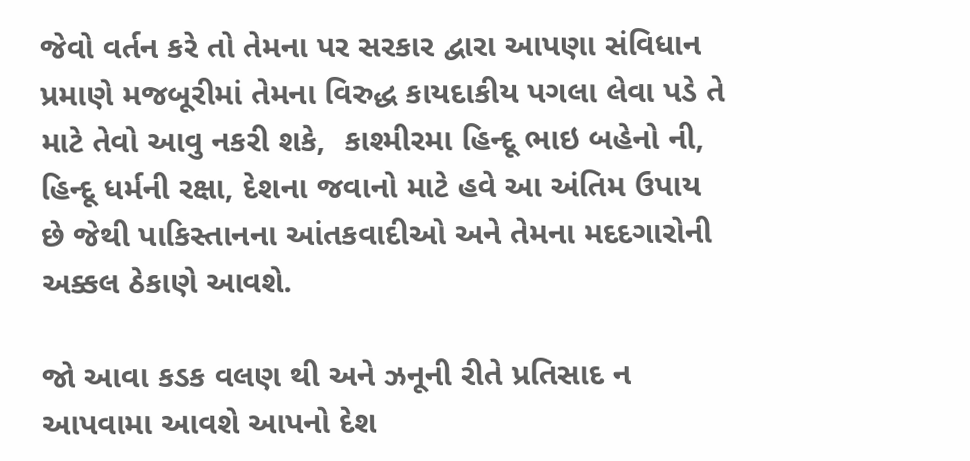જેવો વર્તન કરે તો તેમના પર સરકાર દ્વારા આપણા સંવિધાન પ્રમાણે મજબૂરીમાં તેમના વિરુદ્ધ કાયદાકીય પગલા લેવા પડે તે માટે તેવો આવુ નકરી શકે,  કાશ્મીરમા હિન્દૂ ભાઇ બહેનો ની, હિન્દૂ ધર્મની રક્ષા, દેશના જવાનો માટે હવે આ અંતિમ ઉપાય છે જેથી પાકિસ્તાનના આંતકવાદીઓ અને તેમના મદદગારોની અક્કલ ઠેકાણે આવશે.

જો આવા કડક વલણ થી અને ઝનૂની રીતે પ્રતિસાદ ન આપવામા આવશે આપનો દેશ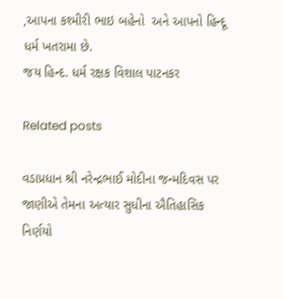,આપના કશ્મીરી ભાઇ બહેનો  અને આપનો હિન્દૂ ધર્મ ખતરામા છે.
જય હિન્દ. ધર્મ રક્ષક વિશાલ પાટનકર

Related posts

વડાપ્રધાન શ્રી નરેન્દ્રભાઈ મોદીના જન્મદિવસ પર જાણીએ તેમના અત્યાર સુધીના ઐતિહાસિક નિર્ણયો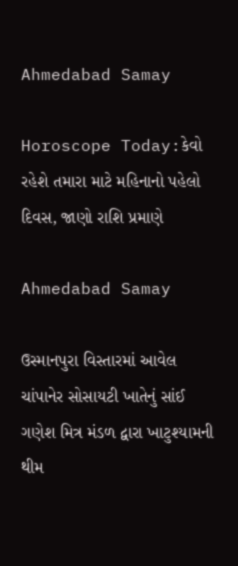Ahmedabad Samay

Horoscope Today:કેવો રહેશે તમારા માટે મહિનાનો પહેલો દિવસ, જાણો રાશિ પ્રમાણે

Ahmedabad Samay

ઉસ્માનપુરા વિસ્તારમાં આવેલ ચાંપાનેર સોસાયટી ખાતેનું સાંઈ ગણેશ મિત્ર મંડળ દ્વારા ખાટુશ્યામની થીમ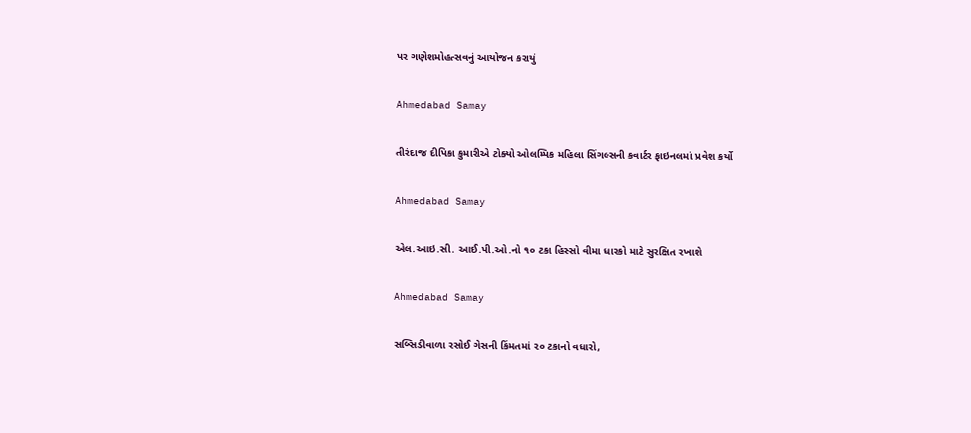પર ગણેશમોહત્સવનું આયોજન કરાયું

Ahmedabad Samay

તીરંદાજ દીપિકા કુમારીએ ટોક્યો ઓલમ્પિક મહિલા સિંગલ્સની કવાર્ટર ફાઇનલમાં પ્રવેશ કર્યો

Ahmedabad Samay

એલ.આઇ.સી. આઈ.પી.ઓ.નો ૧૦ ટકા હિસ્સો વીમા ધારકો માટે સુરક્ષિત રખાશે

Ahmedabad Samay

સબ્સિડીવાળા રસોઈ ગેસની કિંમતમાં ૨૦ ટકાનો વધારો,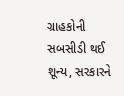ગ્રાહકોની સબસીડી થઈ શૂન્ય, સરકારને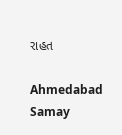રાહત

Ahmedabad Samay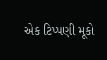એક ટિપ્પણી મૂકો